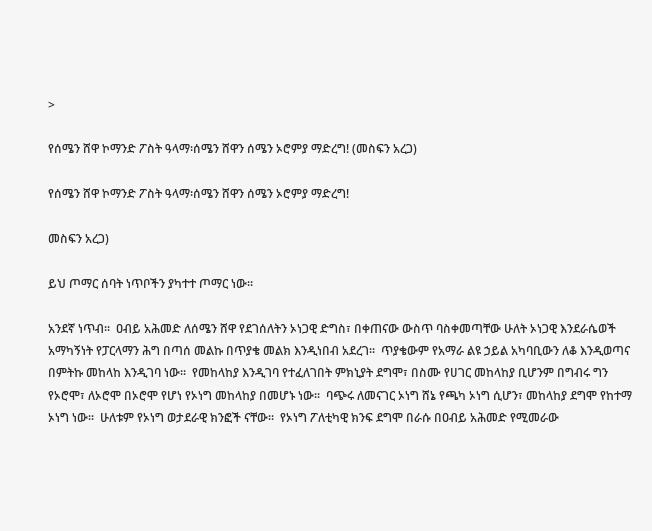>

የሰሜን ሸዋ ኮማንድ ፖስት ዓላማ፡ሰሜን ሸዋን ሰሜን ኦሮምያ ማድረግ! (መስፍን አረጋ)

የሰሜን ሸዋ ኮማንድ ፖስት ዓላማ፡ሰሜን ሸዋን ሰሜን ኦሮምያ ማድረግ!

መስፍን አረጋ)

ይህ ጦማር ሰባት ነጥቦችን ያካተተ ጦማር ነው፡፡

አንደኛ ነጥብ፡፡  ዐብይ አሕመድ ለሰሜን ሸዋ የደገሰለትን ኦነጋዊ ድግስ፣ በቀጠናው ውስጥ ባስቀመጣቸው ሁለት ኦነጋዊ እንደራሴወች አማካኝነት የፓርላማን ሕግ በጣሰ መልኩ በጥያቄ መልክ እንዲነበብ አደረገ፡፡  ጥያቄውም የአማራ ልዩ ኃይል አካባቢውን ለቆ እንዲወጣና በምትኩ መከላከ እንዲገባ ነው፡፡  የመከላከያ እንዲገባ የተፈለገበት ምክኒያት ደግሞ፣ በስሙ የሀገር መከላከያ ቢሆንም በግብሩ ግን የኦሮሞ፣ ለኦሮሞ በኦሮሞ የሆነ የኦነግ መከላከያ በመሆኑ ነው፡፡  ባጭሩ ለመናገር ኦነግ ሸኔ የጫካ ኦነግ ሲሆን፣ መከላከያ ደግሞ የከተማ ኦነግ ነው፡፡  ሁለቱም የኦነግ ወታደራዊ ክንፎች ናቸው፡፡  የኦነግ ፖለቲካዊ ክንፍ ደግሞ በራሱ በዐብይ አሕመድ የሚመራው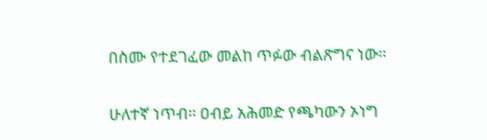በስሙ የተደገፈው መልከ ጥፉው ብልጽግና ነው፡፡

ሁለተኛ ነጥብ፡፡ ዐብይ አሕመድ የጫካውን ኦነግ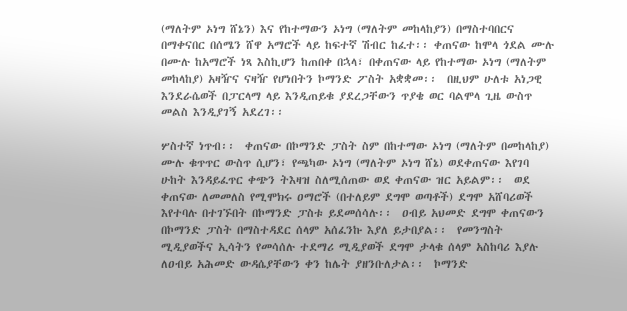(ማለትም ኦነግ ሸኔን) እና የከተማውን ኦነግ (ማለትም መከላከያን) በማስተባበርና በማቀናበር በሰሜን ሸዋ አማሮች ላይ ከፍተኛ ሽብር ከፈተ፡፡ ቀጠናው ከሞላ ጎደል ሙሉ በሙሉ ከአማሮች ነጻ እስኪሆን ከጠበቀ በኋላ፣ በቀጠናው ላይ የከተማው ኦነግ (ማለትም መከላከያ) አዛዥና ናዛዥ የሆነበትን ኮማንድ ፖስት አቋቋመ፡፡  በዚህም ሁለቱ አነጋዊ እንደራሴወች በፓርላማ ላይ እንዲጠይቁ ያደረጋቸውን ጥያቄ ወር ባልሞላ ጊዜ ውስጥ መልስ እንዲያገኝ አደረገ፡፡

ሦስተኛ ነጥብ፡፡  ቀጠናው በኮማንድ ፓስት ስም በከተማው ኦነግ (ማለትም በመከላከያ) ሙሉ ቁጥጥር ውስጥ ሲሆን፣ የጫካው ኦነግ (ማለትም ኦነግ ሸኔ) ወደቀጠናው እየገባ ሁከት እንዳይፈጥር ቀጭን ትእዛዝ ስለሚሰጠው ወደ ቀጠናው ዝር አይልም፡፡  ወደ ቀጠናው ለመመለስ የሚሞክሩ ዐማሮች (በተለይም ደግሞ ወጣቶች) ደግሞ አሸባሪወች እየተባሉ በተገኙበት በኮማንድ ፓስቱ ይደመሰሳሉ፡፡  ዐብይ አህመድ ደግሞ ቀጠናውን በኮማንድ ፓስት በማስተዳደር ሰላም አሰፈንኩ እያለ ይታበያል፡፡  የመንግስት ሚዲያወችና ኢሳትን የመሳሰሉ ተደማሪ ሚዲያወች ደግሞ ታላቁ ሰላም አስከባሪ እያሉ ለዐብይ አሕመድ ውዳሴያቸውን ቀን ከሌት ያዘንቡለታል፡፡  ኮማንድ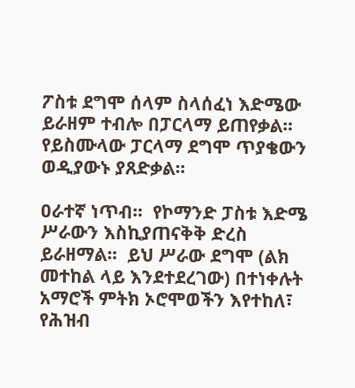ፖስቱ ደግሞ ሰላም ስላሰፈነ እድሜው ይራዘም ተብሎ በፓርላማ ይጠየቃል፡፡  የይስሙላው ፓርላማ ደግሞ ጥያቄውን ወዲያውኑ ያጸድቃል፡፡

ዐራተኛ ነጥብ፡፡  የኮማንድ ፓስቱ እድሜ ሥራውን እስኪያጠናቅቅ ድረስ ይራዘማል፡፡  ይህ ሥራው ደግሞ (ልክ መተከል ላይ እንደተደረገው) በተነቀሉት አማሮች ምትክ ኦሮሞወችን እየተከለ፣ የሕዝብ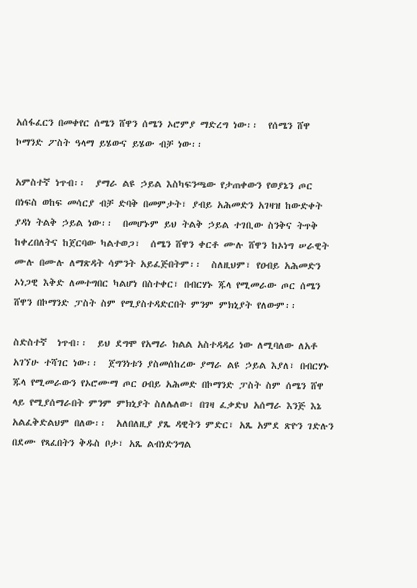አሰፋፈርን በመቀየር ሰሜን ሸዋን ሰሜን ኦሮምያ ማድረግ ነው፡፡  የሰሜን ሸዋ ኮማንድ ፖስት ዓላማ ይሄውና ይሄው ብቻ ነው፡፡

አምስተኛ ነጥብ፡፡  ያማራ ልዩ ኃይል እስካፍንጫው የታጠቀውን የወያኔን ጦር በነፍስ ወከፍ መሳርያ ብቻ ድባቅ በመምታት፣ ያብይ አሕመድን አገዛዝ ከውድቀት ያዳነ ትልቅ ኃይል ነው፡፡  በመሆኑም ይህ ትልቅ ኃይል ተገቢው ስንቅና ትጥቅ ከቀረበለትና ከጀርባው ካልተወጋ፣  ሰሜን ሸዋን ቀርቶ ሙሉ ሸዋን ከኦነግ ሠራዊት ሙሉ በሙሉ ለማጽዳት ሳምንት አይፈጅበትም፡፡  ስለዚህም፣ የዐብይ አሕመድን ኦነጋዊ እቅድ ለመተግበር ካልሆነ በስተቀር፣ በብርሃኑ ጁላ የሚመራው ጦር ሰሜን ሸዋን በኮማንድ ፓስት ስም የሚያስተዳድርበት ምንም ምክኒያት የለውም፡፡

ስድስተኛ  ነጥብ፡፡  ይህ ደግሞ የአማራ ክልል አስተዳዳሪ ነው ለሚባለው ለአቶ አገኘሁ ተሻገር ነው፡፡  ጀግንነቱን ያስመሰከረው ያማራ ልዩ ኃይል እያለ፣ በብርሃኑ ጁላ የሚመራውን የኦሮሙማ ጦር ዐብይ አሕመድ በኮማንድ ፓስት ስም ሰሜን ሸዋ ላይ የሚያሰማራበት ምንም ምክኒያት ስለሌለው፣ በገዛ ፈቃድህ አሰማራ እንጅ እኔ አልፈቅድልህም በለው፡፡  አለበለዚያ ያጼ ዳዊትን ምድር፣ አጼ አምደ ጽዮን ገድሉን በደሙ የጻፈበትን ቅዱስ ቦታ፣ አጼ ልብነድንግል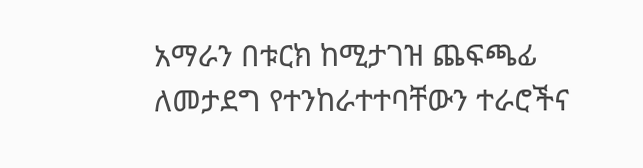አማራን በቱርክ ከሚታገዝ ጨፍጫፊ ለመታደግ የተንከራተተባቸውን ተራሮችና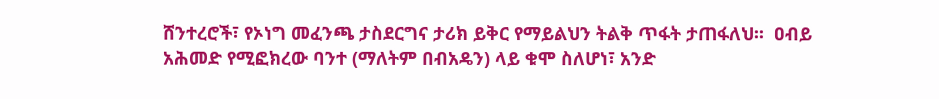ሸንተረሮች፣ የኦነግ መፈንጫ ታስደርግና ታሪክ ይቅር የማይልህን ትልቅ ጥፋት ታጠፋለህ፡፡  ዐብይ አሕመድ የሚፎክረው ባንተ (ማለትም በብአዴን) ላይ ቁሞ ስለሆነ፣ አንድ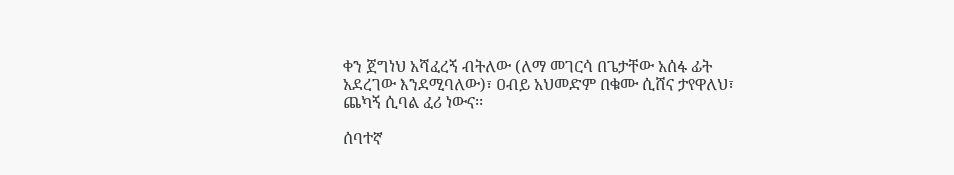ቀን ጀግነህ አሻፈረኝ ብትለው (ለማ መገርሳ በጌታቸው አሰፋ ፊት አደረገው እንደሚባለው)፣ ዐብይ አህመድም በቁሙ ሲሸና ታየዋለህ፣ ጨካኝ ሲባል ፈሪ ነውና፡፡

ሰባተኛ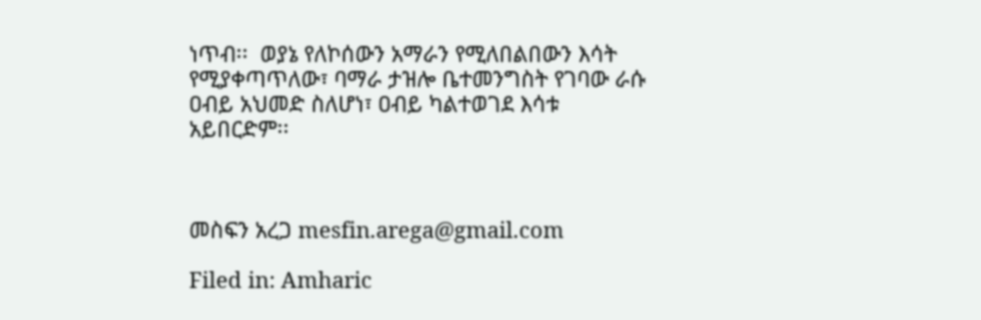ነጥብ፡፡  ወያኔ የለኮሰውን አማራን የሚለበልበውን እሳት የሚያቀጣጥለው፣ ባማራ ታዝሎ ቤተመንግስት የገባው ራሱ ዐብይ አህመድ ስለሆነ፣ ዐብይ ካልተወገደ እሳቱ አይበርድም፡፡



መስፍን አረጋ mesfin.arega@gmail.com

Filed in: Amharic